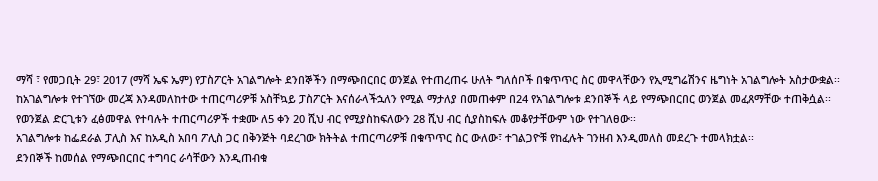ማሻ ፣ የመጋቢት 29፣ 2017 (ማሻ ኤፍ ኤም) የፓስፖርት አገልግሎት ደንበኞችን በማጭበርበር ወንጀል የተጠረጠሩ ሁለት ግለሰቦች በቁጥጥር ስር መዋላቸውን የኢሚግሬሽንና ዜግነት አገልግሎት አስታውቋል፡፡
ከአገልግሎቱ የተገኘው መረጃ እንዳመለከተው ተጠርጣሪዎቹ አስቸኳይ ፓስፖርት እናሰራላችኋለን የሚል ማታለያ በመጠቀም በ24 የአገልግሎቱ ደንበኞች ላይ የማጭበርበር ወንጀል መፈጸማቸው ተጠቅሷል፡፡
የወንጀል ድርጊቱን ፈፅመዋል የተባሉት ተጠርጣሪዎች ተቋሙ ለ5 ቀን 20 ሺህ ብር የሚያስከፍለውን 28 ሺህ ብር ሲያስከፍሉ መቆየታቸውም ነው የተገለፀው፡፡
አገልግሎቱ ከፌደራል ፓሊስ እና ከአዲስ አበባ ፖሊስ ጋር በቅንጅት ባደረገው ክትትል ተጠርጣሪዎቹ በቁጥጥር ስር ውለው፣ ተገልጋዮቹ የከፈሉት ገንዘብ እንዲመለስ መደረጉ ተመላክቷል፡፡
ደንበኞች ከመሰል የማጭበርበር ተግባር ራሳቸውን እንዲጠብቁ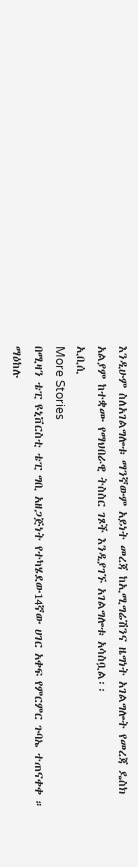እንዲሁም ስለአገልግሎቱ ማንኛውም አይነት መረጃ ከኢሚግሬሽንና ዜግነት አገልግሎት የመረጃ ዴስክ አልያም ከተቋሙ የማህበራዊ ትስስር ገጾች እንዲያገኙ አገልግሎቱ አሳስቧል፡፡
ኢቢሲ
More Stories
በሚዛን ቴፒ ዩኒቨርስቲ ቴፒ ግቢ አዘጋጅነት የተካሄደው14ኛው ሀገር አቀፍ የምርምር ጉባኤ ተጠናቀቀ ።
ማዕከሉ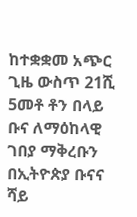ከተቋቋመ አጭር ጊዜ ውስጥ 21ሺ 5መቶ ቶን በላይ ቡና ለማዕከላዊ ገበያ ማቅረቡን በኢትዮጵያ ቡናና ሻይ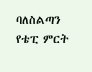ባለስልጣን የቴፒ ምርት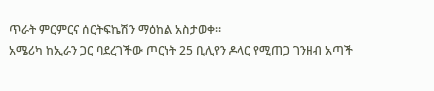ጥራት ምርምርና ሰርትፍኬሽን ማዕከል አስታወቀ።
አሜሪካ ከኢራን ጋር ባደረገችው ጦርነት 25 ቢሊየን ዶላር የሚጠጋ ገንዘብ አጣች